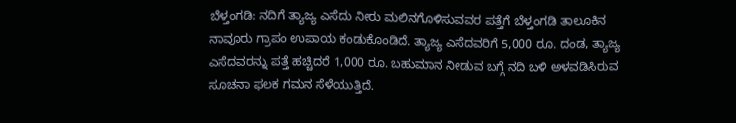ಬೆಳ್ತಂಗಡಿ: ನದಿಗೆ ತ್ಯಾಜ್ಯ ಎಸೆದು ನೀರು ಮಲಿನಗೊಳಿಸುವವರ ಪತ್ತೆಗೆ ಬೆಳ್ತಂಗಡಿ ತಾಲೂಕಿನ ನಾವೂರು ಗ್ರಾಪಂ ಉಪಾಯ ಕಂಡುಕೊಂಡಿದೆ. ತ್ಯಾಜ್ಯ ಎಸೆದವರಿಗೆ 5,000 ರೂ. ದಂಡ, ತ್ಯಾಜ್ಯ ಎಸೆದವರನ್ನು ಪತ್ತೆ ಹಚ್ಚಿದರೆ 1,000 ರೂ. ಬಹುಮಾನ ನೀಡುವ ಬಗ್ಗೆ ನದಿ ಬಳಿ ಅಳವಡಿಸಿರುವ ಸೂಚನಾ ಫಲಕ ಗಮನ ಸೆಳೆಯುತ್ತಿದೆ.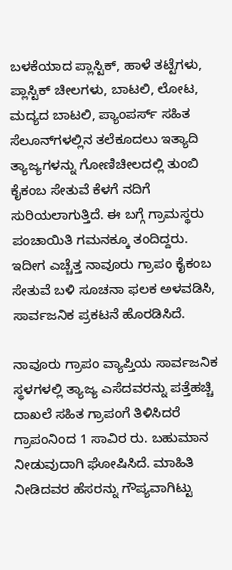ಬಳಕೆಯಾದ ಪ್ಲಾಸ್ಟಿಕ್, ಹಾಳೆ ತಟ್ಟೆಗಳು, ಪ್ಲಾಸ್ಟಿಕ್ ಚೀಲಗಳು, ಬಾಟಲಿ, ಲೋಟ, ಮದ್ಯದ ಬಾಟಲಿ, ಪ್ಯಾಂಪರ್ಸ್‌ ಸಹಿತ ಸೆಲೂನ್‌ಗಳಲ್ಲಿನ ತಲೆಕೂದಲು ಇತ್ಯಾದಿ ತ್ಯಾಜ್ಯಗಳನ್ನು ಗೋಣಿಚೀಲದಲ್ಲಿ ತುಂಬಿ ಕೈಕಂಬ ಸೇತುವೆ ಕೆಳಗೆ ನದಿಗೆ ಸುರಿಯಲಾಗುತ್ತಿದೆ. ಈ ಬಗ್ಗೆ ಗ್ರಾಮಸ್ಥರು ಪಂಚಾಯಿತಿ ಗಮನಕ್ಕೂ ತಂದಿದ್ದರು. ಇದೀಗ ಎಚ್ಚೆತ್ತ ನಾವೂರು ಗ್ರಾಪಂ ಕೈಕಂಬ ಸೇತುವೆ ಬಳಿ ಸೂಚನಾ ಫಲಕ ಅಳವಡಿಸಿ, ಸಾರ್ವಜನಿಕ ಪ್ರಕಟನೆ ಹೊರಡಿಸಿದೆ.

ನಾವೂರು ಗ್ರಾಪಂ ವ್ಯಾಪ್ತಿಯ ಸಾರ್ವಜನಿಕ ಸ್ಥಳಗಳಲ್ಲಿ ತ್ಯಾಜ್ಯ ಎಸೆದವರನ್ನು ಪತ್ತೆಹಚ್ಚಿ ದಾಖಲೆ ಸಹಿತ ಗ್ರಾಪಂಗೆ ತಿಳಿಸಿದರೆ ಗ್ರಾಪಂನಿಂದ 1 ಸಾವಿರ ರು. ಬಹುಮಾನ ನೀಡುವುದಾಗಿ ಘೋಷಿಸಿದೆ. ಮಾಹಿತಿ ನೀಡಿದವರ ಹೆಸರನ್ನು ಗೌಪ್ಯವಾಗಿಟ್ಟು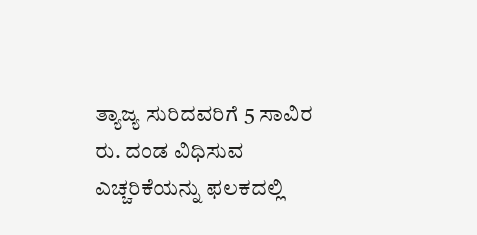ತ್ಯಾಜ್ಯ ಸುರಿದವರಿಗೆ 5 ಸಾವಿರ ರು. ದಂಡ ವಿಧಿಸುವ ಎಚ್ಚರಿಕೆಯನ್ನು ಫಲಕದಲ್ಲಿ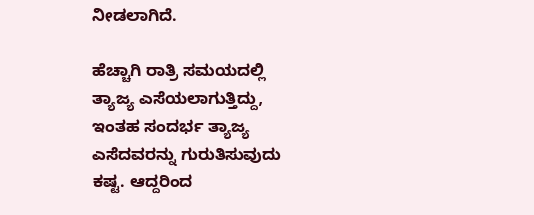ನೀಡಲಾಗಿದೆ.

ಹೆಚ್ಚಾಗಿ ರಾತ್ರಿ ಸಮಯದಲ್ಲಿ ತ್ಯಾಜ್ಯ ಎಸೆಯಲಾಗುತ್ತಿದ್ದು, ಇಂತಹ ಸಂದರ್ಭ ತ್ಯಾಜ್ಯ ಎಸೆದವರನ್ನು ಗುರುತಿಸುವುದು ಕಷ್ಟ. ಆದ್ದರಿಂದ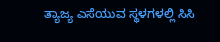ತ್ಯಾಜ್ಯ ಎಸೆಯುವ ಸ್ಥಳಗಳಲ್ಲಿ ಸಿಸಿ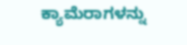ಕ್ಯಾಮೆರಾಗಳನ್ನು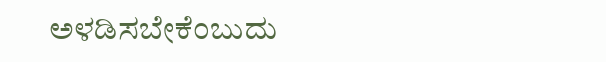ಅಳಡಿಸಬೇಕೆಂಬುದು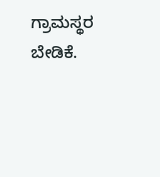ಗ್ರಾಮಸ್ಥರ ಬೇಡಿಕೆ.